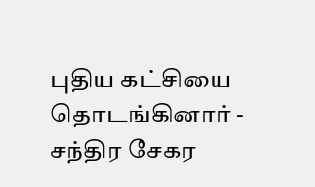புதிய கட்சியை தொடங்கினார் - சந்திர சேகர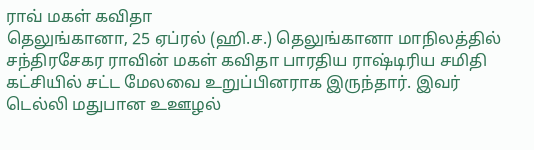ராவ் மகள் கவிதா
தெலுங்கானா, 25 ஏப்ரல் (ஹி.ச.) தெலுங்கானா மாநிலத்தில் சந்திரசேகர ராவின் மகள் கவிதா பாரதிய ராஷ்டிரிய சமிதி கட்சியில் சட்ட மேலவை உறுப்பினராக இருந்தார். இவர் டெல்லி மதுபான உஊழல்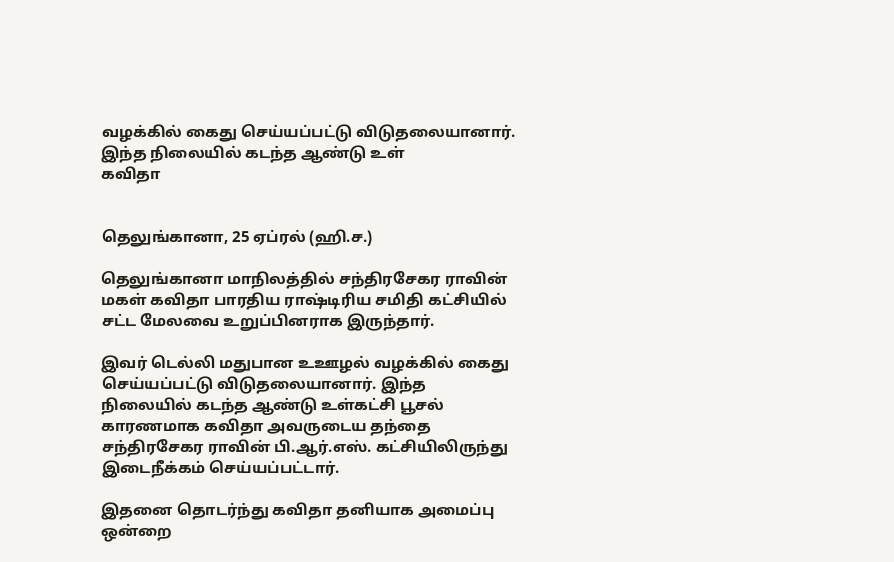வழக்கில் கைது செய்யப்பட்டு விடுதலையானார். இந்த நிலையில் கடந்த ஆண்டு உள்
கவிதா


தெலுங்கானா, 25 ஏப்ரல் (ஹி.ச.)

தெலுங்கானா மாநிலத்தில் சந்திரசேகர ராவின் மகள் கவிதா பாரதிய ராஷ்டிரிய சமிதி கட்சியில் சட்ட மேலவை உறுப்பினராக இருந்தார்.

இவர் டெல்லி மதுபான உஊழல் வழக்கில் கைது செய்யப்பட்டு விடுதலையானார். இந்த நிலையில் கடந்த ஆண்டு உள்கட்சி பூசல் காரணமாக கவிதா அவருடைய தந்தை சந்திரசேகர ராவின் பி.ஆர்.எஸ். கட்சியிலிருந்து இடைநீக்கம் செய்யப்பட்டார்.

இதனை தொடர்ந்து கவிதா தனியாக அமைப்பு ஒன்றை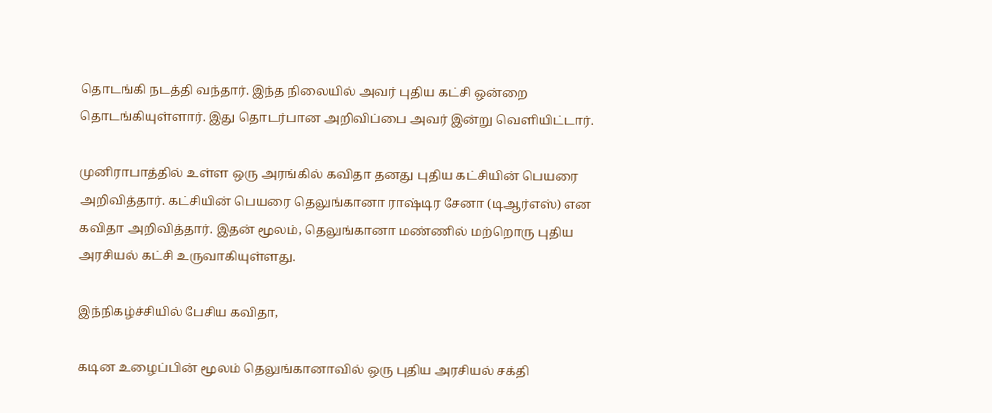தொடங்கி நடத்தி வந்தார். இந்த நிலையில் அவர் புதிய கட்சி ஒன்றை தொடங்கியுள்ளார். இது தொடர்பான அறிவிப்பை அவர் இன்று வெளியிட்டார்.

முனிராபாத்தில் உள்ள ஒரு அரங்கில் கவிதா தனது புதிய கட்சியின் பெயரை அறிவித்தார். கட்சியின் பெயரை தெலுங்கானா ராஷ்டிர சேனா (டிஆர்எஸ்) என கவிதா அறிவித்தார். இதன் மூலம், தெலுங்கானா மண்ணில் மற்றொரு புதிய அரசியல் கட்சி உருவாகியுள்ளது.

இந்நிகழ்ச்சியில் பேசிய கவிதா,

கடின உழைப்பின் மூலம் தெலுங்கானாவில் ஒரு புதிய அரசியல் சக்தி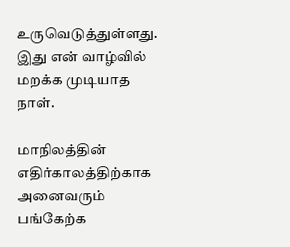உருவெடுத்துள்ளது. இது என் வாழ்வில் மறக்க முடியாத நாள்.

மாநிலத்தின் எதிர்காலத்திற்காக அனைவரும் பங்கேற்க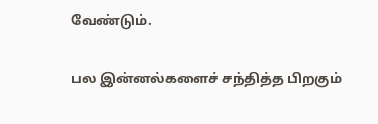வேண்டும்.

பல இன்னல்களைச் சந்தித்த பிறகும்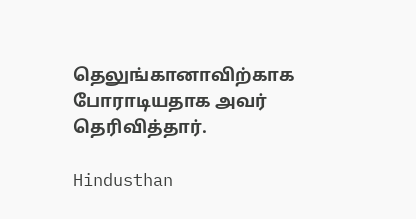தெலுங்கானாவிற்காக போராடியதாக அவர் தெரிவித்தார்.

Hindusthan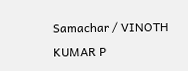Samachar / VINOTH KUMAR P